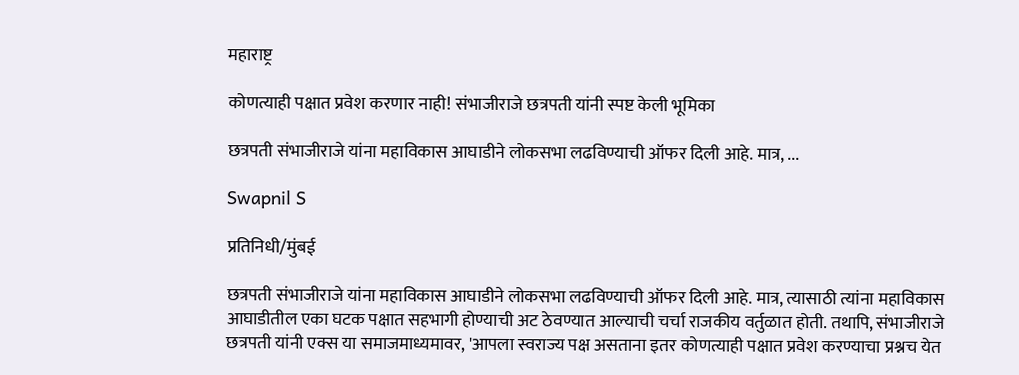महाराष्ट्र

कोणत्याही पक्षात प्रवेश करणार नाही! संभाजीराजे छत्रपती यांनी स्पष्ट केली भूमिका

छत्रपती संभाजीराजे यांना महाविकास आघाडीने लोकसभा लढविण्याची ऑफर दिली आहे. मात्र, ...

Swapnil S

प्रतिनिधी/मुंबई

छत्रपती संभाजीराजे यांना महाविकास आघाडीने लोकसभा लढविण्याची ऑफर दिली आहे. मात्र, त्यासाठी त्यांना महाविकास आघाडीतील एका घटक पक्षात सहभागी होण्याची अट ठेवण्यात आल्याची चर्चा राजकीय वर्तुळात होती. तथापि, संभाजीराजे छत्रपती यांनी एक्स या समाजमाध्यमावर, 'आपला स्वराज्य पक्ष असताना इतर कोणत्याही पक्षात प्रवेश करण्याचा प्रश्नच येत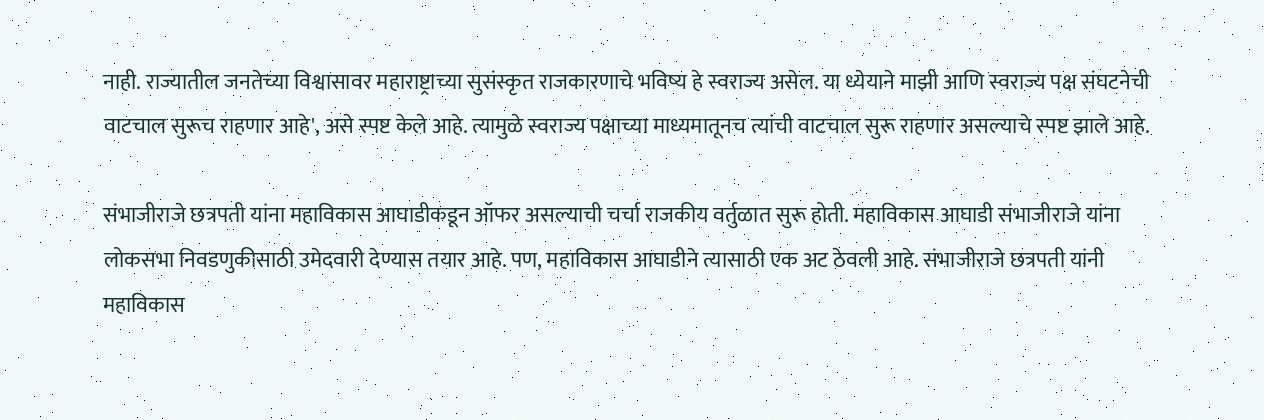नाही. राज्यातील जनतेच्या विश्वासावर महाराष्ट्राच्या सुसंस्कृत राजकारणाचे भविष्य हे स्वराज्य असेल. या ध्येयाने माझी आणि स्वराज्य पक्ष संघटनेची वाटचाल सुरूच राहणार आहे', असे स्पष्ट केले आहे. त्यामुळे स्वराज्य पक्षाच्या माध्यमातूनच त्यांची वाटचाल सुरू राहणार असल्याचे स्पष्ट झाले आहे.

संभाजीराजे छत्रपती यांना महाविकास आघाडीकडून ऑफर असल्याची चर्चा राजकीय वर्तुळात सुरू होती. महाविकास आघाडी संभाजीराजे यांना लोकसभा निवडणुकीसाठी उमेदवारी देण्यास तयार आहे. पण, महाविकास आघाडीने त्यासाठी एक अट ठेवली आहे. संभाजीराजे छत्रपती यांनी महाविकास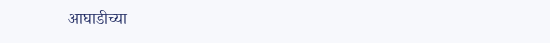आघाडीच्या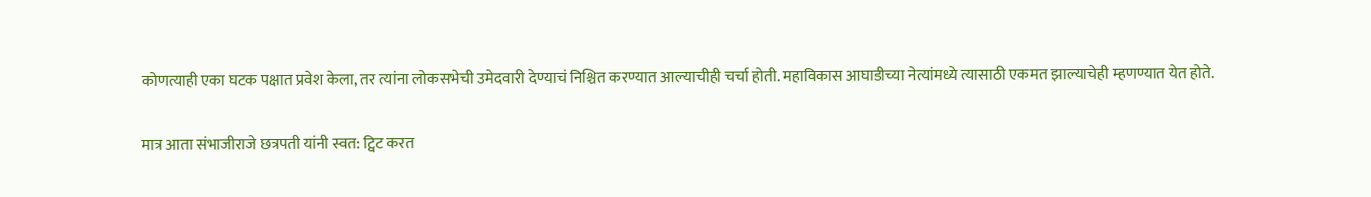कोणत्याही एका घटक पक्षात प्रवेश केला, तर त्यांना लोकसभेची उमेदवारी देण्याचं निश्चित करण्यात आल्याचीही चर्चा होती. महाविकास आघाडीच्या नेत्यांमध्ये त्यासाठी एकमत झाल्याचेही म्हणण्यात येत होते.

मात्र आता संभाजीराजे छत्रपती यांनी स्वत: ट्विट करत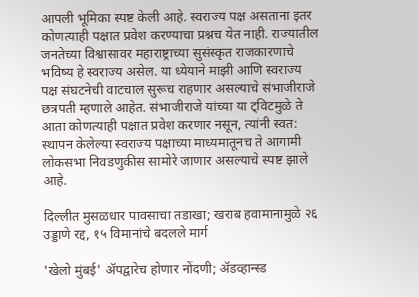आपली भूमिका स्पष्ट केली आहे. स्वराज्य पक्ष असताना इतर कोणत्याही पक्षात प्रवेश करण्याचा प्रश्नच येत नाही. राज्यातील जनतेच्या विश्वासावर महाराष्ट्राच्या सुसंस्कृत राजकारणाचे भविष्य हे स्वराज्य असेल. या ध्येयाने माझी आणि स्वराज्य पक्ष संघटनेची वाटचाल सुरूच राहणार असल्याचे संभाजीराजे छत्रपती म्हणाले आहेत. संभाजीराजे यांच्या या ट्विटमुळे ते आता कोणत्याही पक्षात प्रवेश करणार नसून, त्यांनी स्वत: स्थापन केलेल्या स्वराज्य पक्षाच्या माध्यमातूनच ते आगामी लोकसभा निवडणुकीस सामोरे जाणार असल्याचे स्पष्ट झाले आहे.

दिल्लीत मुसळधार पावसाचा तडाखा; खराब हवामानामुळे २६ उड्डाणे रद्द, १५ विमानांचे बदलले मार्ग

'खेलो मुंबई' ॲपद्वारेच होणार नोंदणी; ॲडव्हान्स्ड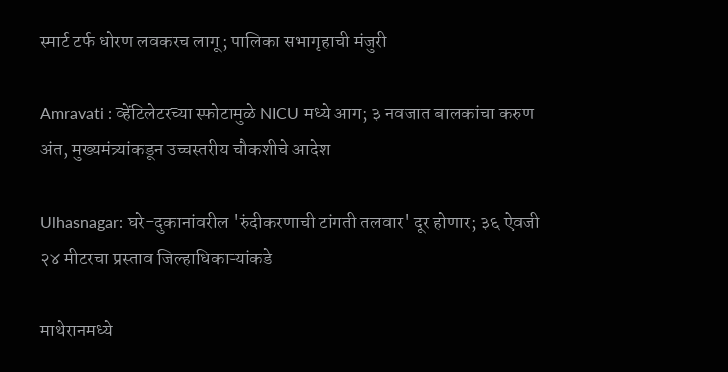स्मार्ट टर्फ धोरण लवकरच लागू; पालिका सभागृहाची मंजुरी

Amravati : व्हेंटिलेटरच्या स्फोटामुळे NICU मध्ये आग; ३ नवजात बालकांचा करुण अंत, मुख्यमंत्र्यांकडून उच्चस्तरीय चौकशीचे आदेश

Ulhasnagar: घरे-दुकानांवरील 'रुंदीकरणाची टांगती तलवार' दूर होणार; ३६ ऐवजी २४ मीटरचा प्रस्ताव जिल्हाधिकाऱ्यांकडे

माथेरानमध्ये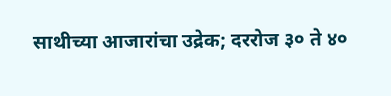साथीच्या आजारांचा उद्रेक; दररोज ३० ते ४०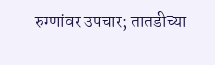रुग्णांवर उपचार; तातडीच्या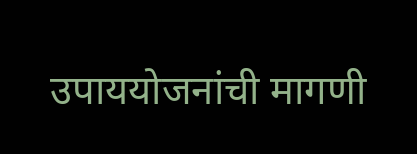उपाययोजनांची मागणी